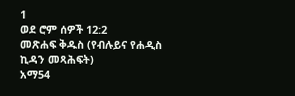1
ወደ ሮም ሰዎች 12:2
መጽሐፍ ቅዱስ (የብሉይና የሐዲስ ኪዳን መጻሕፍት)
አማ54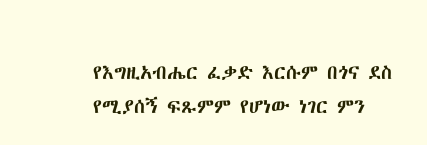የእግዚአብሔር ፈቃድ እርሱም በጎና ደስ የሚያሰኝ ፍጹምም የሆነው ነገር ምን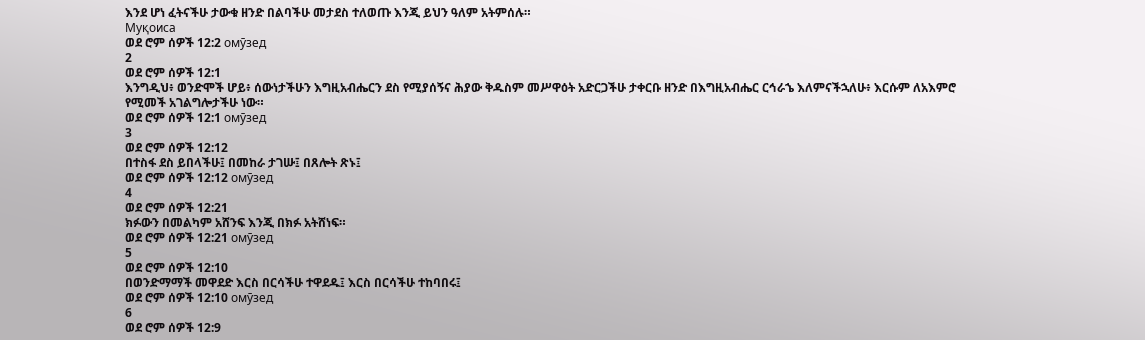እንደ ሆነ ፈትናችሁ ታውቁ ዘንድ በልባችሁ መታደስ ተለወጡ እንጂ ይህን ዓለም አትምሰሉ።
Муқоиса
ወደ ሮም ሰዎች 12:2 омӯзед
2
ወደ ሮም ሰዎች 12:1
እንግዲህ፥ ወንድሞች ሆይ፥ ሰውነታችሁን እግዚአብሔርን ደስ የሚያሰኝና ሕያው ቅዱስም መሥዋዕት አድርጋችሁ ታቀርቡ ዘንድ በእግዚአብሔር ርኅራኄ እለምናችኋለሁ፥ እርሱም ለአእምሮ የሚመች አገልግሎታችሁ ነው።
ወደ ሮም ሰዎች 12:1 омӯзед
3
ወደ ሮም ሰዎች 12:12
በተስፋ ደስ ይበላችሁ፤ በመከራ ታገሡ፤ በጸሎት ጽኑ፤
ወደ ሮም ሰዎች 12:12 омӯзед
4
ወደ ሮም ሰዎች 12:21
ክፉውን በመልካም አሸንፍ እንጂ በክፉ አትሸነፍ።
ወደ ሮም ሰዎች 12:21 омӯзед
5
ወደ ሮም ሰዎች 12:10
በወንድማማች መዋደድ እርስ በርሳችሁ ተዋደዱ፤ እርስ በርሳችሁ ተከባበሩ፤
ወደ ሮም ሰዎች 12:10 омӯзед
6
ወደ ሮም ሰዎች 12:9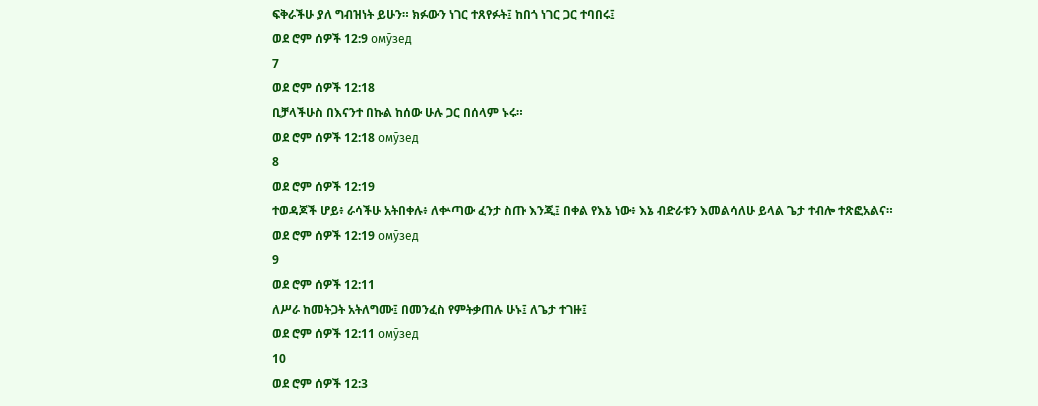ፍቅራችሁ ያለ ግብዝነት ይሁን። ክፉውን ነገር ተጸየፉት፤ ከበጎ ነገር ጋር ተባበሩ፤
ወደ ሮም ሰዎች 12:9 омӯзед
7
ወደ ሮም ሰዎች 12:18
ቢቻላችሁስ በእናንተ በኩል ከሰው ሁሉ ጋር በሰላም ኑሩ።
ወደ ሮም ሰዎች 12:18 омӯзед
8
ወደ ሮም ሰዎች 12:19
ተወዳጆች ሆይ፥ ራሳችሁ አትበቀሉ፥ ለቍጣው ፈንታ ስጡ እንጂ፤ በቀል የእኔ ነው፥ እኔ ብድራቱን እመልሳለሁ ይላል ጌታ ተብሎ ተጽፎአልና።
ወደ ሮም ሰዎች 12:19 омӯзед
9
ወደ ሮም ሰዎች 12:11
ለሥራ ከመትጋት አትለግሙ፤ በመንፈስ የምትቃጠሉ ሁኑ፤ ለጌታ ተገዙ፤
ወደ ሮም ሰዎች 12:11 омӯзед
10
ወደ ሮም ሰዎች 12:3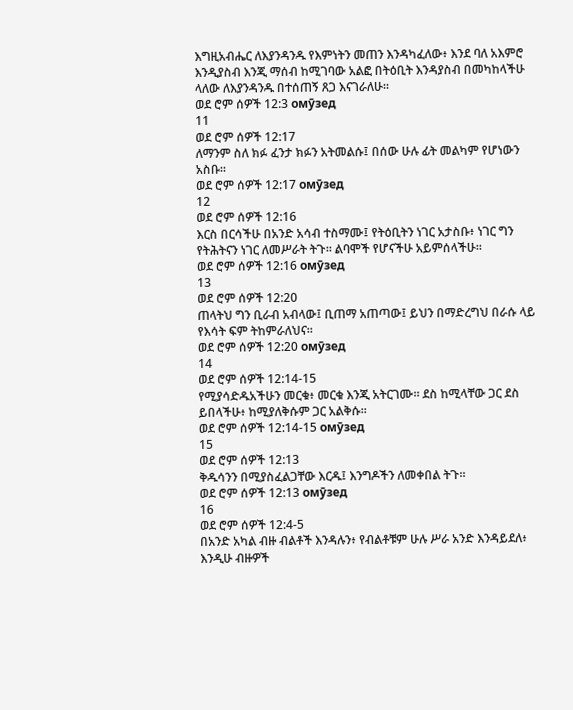እግዚአብሔር ለእያንዳንዱ የእምነትን መጠን እንዳካፈለው፥ እንደ ባለ አእምሮ እንዲያስብ እንጂ ማሰብ ከሚገባው አልፎ በትዕቢት እንዳያስብ በመካከላችሁ ላለው ለእያንዳንዱ በተሰጠኝ ጸጋ እናገራለሁ።
ወደ ሮም ሰዎች 12:3 омӯзед
11
ወደ ሮም ሰዎች 12:17
ለማንም ስለ ክፉ ፈንታ ክፉን አትመልሱ፤ በሰው ሁሉ ፊት መልካም የሆነውን አስቡ።
ወደ ሮም ሰዎች 12:17 омӯзед
12
ወደ ሮም ሰዎች 12:16
እርስ በርሳችሁ በአንድ አሳብ ተስማሙ፤ የትዕቢትን ነገር አታስቡ፥ ነገር ግን የትሕትናን ነገር ለመሥራት ትጉ። ልባሞች የሆናችሁ አይምሰላችሁ።
ወደ ሮም ሰዎች 12:16 омӯзед
13
ወደ ሮም ሰዎች 12:20
ጠላትህ ግን ቢራብ አብላው፤ ቢጠማ አጠጣው፤ ይህን በማድረግህ በራሱ ላይ የእሳት ፍም ትከምራለህና።
ወደ ሮም ሰዎች 12:20 омӯзед
14
ወደ ሮም ሰዎች 12:14-15
የሚያሳድዱአችሁን መርቁ፥ መርቁ እንጂ አትርገሙ። ደስ ከሚላቸው ጋር ደስ ይበላችሁ፥ ከሚያለቅሱም ጋር አልቅሱ።
ወደ ሮም ሰዎች 12:14-15 омӯзед
15
ወደ ሮም ሰዎች 12:13
ቅዱሳንን በሚያስፈልጋቸው እርዱ፤ እንግዶችን ለመቀበል ትጉ።
ወደ ሮም ሰዎች 12:13 омӯзед
16
ወደ ሮም ሰዎች 12:4-5
በአንድ አካል ብዙ ብልቶች እንዳሉን፥ የብልቶቹም ሁሉ ሥራ አንድ እንዳይደለ፥ እንዲሁ ብዙዎች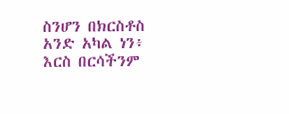ስንሆን በክርስቶስ አንድ አካል ነን፥ እርስ በርሳችንም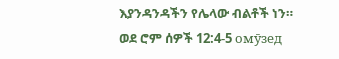እያንዳንዳችን የሌላው ብልቶች ነን።
ወደ ሮም ሰዎች 12:4-5 омӯзед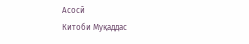Асосӣ
Китоби Муқаддас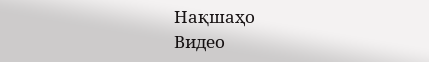Нақшаҳо
Видео